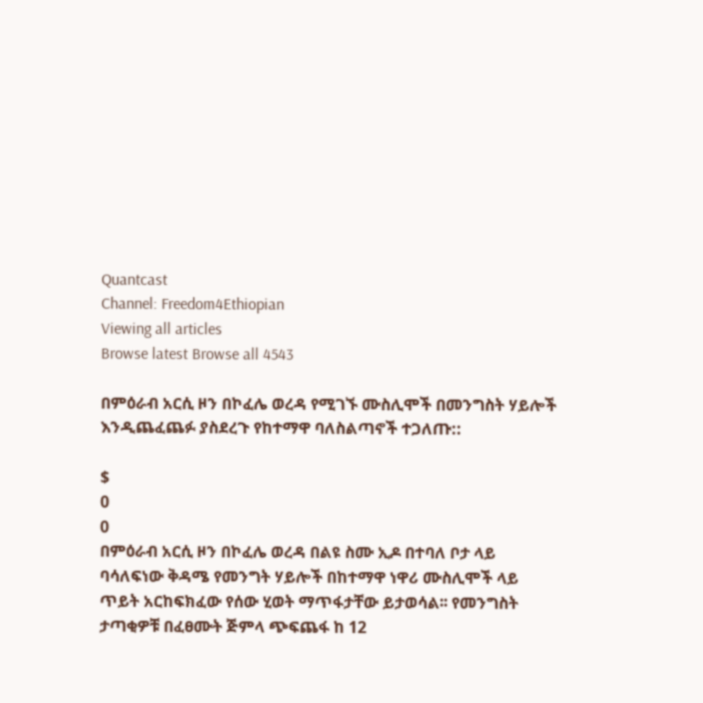Quantcast
Channel: Freedom4Ethiopian
Viewing all articles
Browse latest Browse all 4543

በምዕራብ አርሲ ዞን በኮፈሌ ወረዳ የሚገኙ ሙስሊሞች በመንግስት ሃይሎች እንዲጨፈጨፉ ያስደረጉ የከተማዋ ባለስልጣኖች ተጋለጡ::

$
0
0
በምዕራብ አርሲ ዞን በኮፈሌ ወረዳ በልዩ ስሙ ኢዶ በተባለ ቦታ ላይ ባሳለፍነው ቅዳሜ የመንግት ሃይሎች በከተማዋ ነዋሪ ሙስሊሞች ላይ ጥይት አርከፍክፈው የሰው ሂወት ማጥፋታቸው ይታወሳል፡፡ የመንግስት ታጣቂዎቹ በፈፀሙት ጅምላ ጭፍጨፋ ከ 12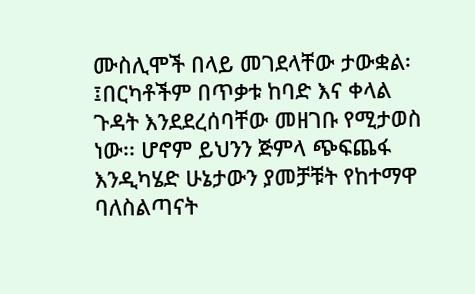ሙስሊሞች በላይ መገደላቸው ታውቋል፡፤በርካቶችም በጥቃቱ ከባድ እና ቀላል ጉዳት እንደደረሰባቸው መዘገቡ የሚታወስ ነው፡፡ ሆኖም ይህንን ጅምላ ጭፍጨፋ እንዲካሄድ ሁኔታውን ያመቻቹት የከተማዋ ባለስልጣናት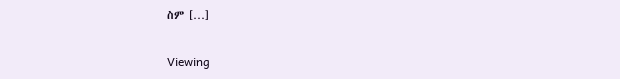ስም […]

Viewing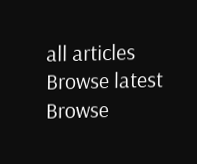all articles
Browse latest Browse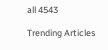all 4543

Trending Articles